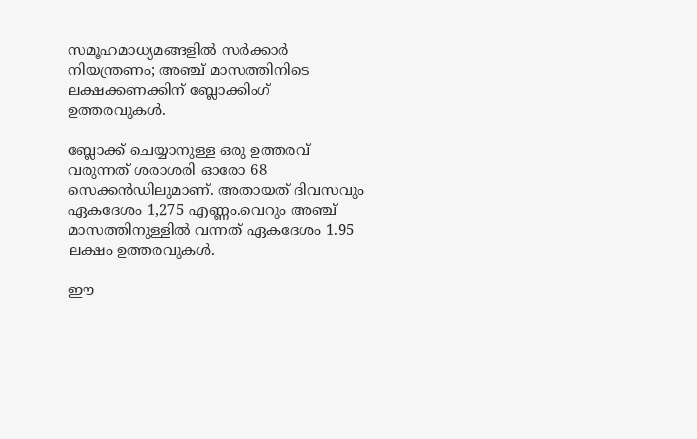സമൂഹമാധ്യമങ്ങളില്‍ സര്‍ക്കാര്‍ നിയന്ത്രണം; അഞ്ച് മാസത്തിനിടെ ലക്ഷക്കണക്കിന് ബ്ലോക്കിംഗ് ഉത്തരവുകള്‍.

ബ്ലോക്ക്‌ ചെയ്യാനുള്ള ഒരു ഉത്തരവ് വരുന്നത് ശരാശരി ഓരോ 68 സെക്കൻഡിലുമാണ്. അതായത് ദിവസവും ഏകദേശം 1,275 എണ്ണം.വെറും അഞ്ച് മാസത്തിനുള്ളില്‍ വന്നത് ഏകദേശം 1.95 ലക്ഷം ഉത്തരവുകള്‍.

ഈ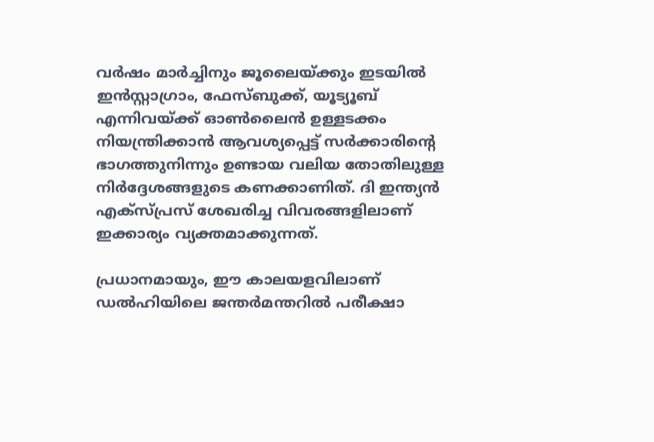വർഷം മാർച്ചിനും ജൂലൈയ്ക്കും ഇടയില്‍ ഇൻസ്റ്റാഗ്രാം, ഫേസ്ബുക്ക്, യൂട്യൂബ് എന്നിവയ്ക്ക് ഓണ്‍ലൈൻ ഉള്ളടക്കം നിയന്ത്രിക്കാൻ ആവശ്യപ്പെട്ട് സർക്കാരിന്റെ ഭാഗത്തുനിന്നും ഉണ്ടായ വലിയ തോതിലുള്ള നിർദ്ദേശങ്ങളുടെ കണക്കാണിത്. ദി ഇന്ത്യൻ എക്സ്പ്രസ് ശേഖരിച്ച വിവരങ്ങളിലാണ് ഇക്കാര്യം വ്യക്തമാക്കുന്നത്.

പ്രധാനമായും, ഈ കാലയളവിലാണ് ഡല്‍ഹിയിലെ ജന്തർമന്തറില്‍ പരീക്ഷാ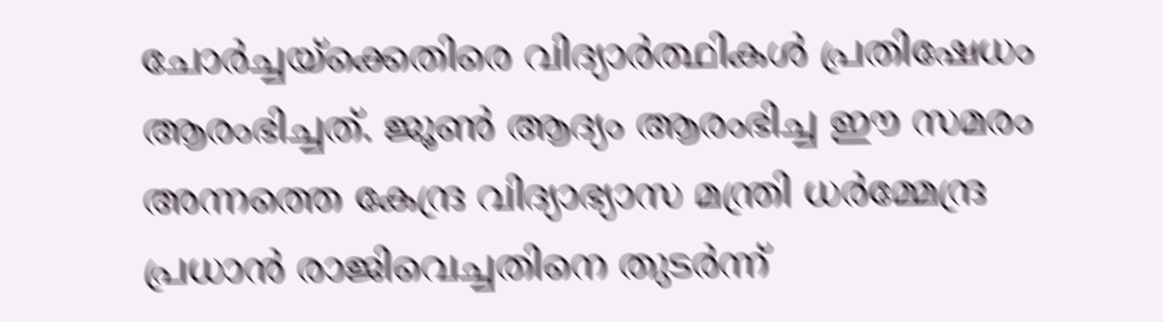ചോർച്ചയ്‌ക്കെതിരെ വിദ്യാർത്ഥികള്‍ പ്രതിഷേധം ആരംഭിച്ചത്. ജൂണ്‍ ആദ്യം ആരംഭിച്ച ഈ സമരം അന്നത്തെ കേന്ദ്ര വിദ്യാഭ്യാസ മന്ത്രി ധർമ്മേന്ദ്ര പ്രധാൻ രാജിവെച്ചതിനെ തുടർന്ന്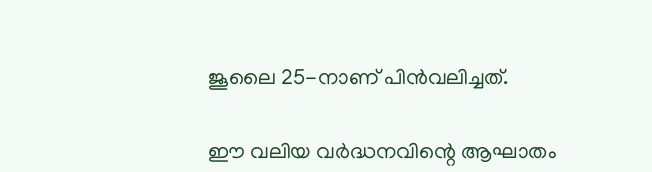ജൂലൈ 25-നാണ് പിൻവലിച്ചത്.

ഈ വലിയ വർദ്ധനവിന്റെ ആഘാതം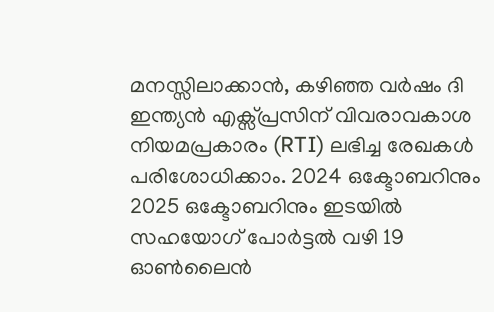മനസ്സിലാക്കാൻ, കഴിഞ്ഞ വർഷം ദി ഇന്ത്യൻ എക്സ്പ്രസിന് വിവരാവകാശ നിയമപ്രകാരം (RTI) ലഭിച്ച രേഖകള്‍ പരിശോധിക്കാം. 2024 ഒക്ടോബറിനും 2025 ഒക്ടോബറിനും ഇടയില്‍ സഹയോഗ് പോർട്ടല്‍ വഴി 19 ഓണ്‍ലൈൻ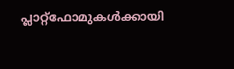പ്ലാറ്റ്‌ഫോമുകള്‍ക്കായി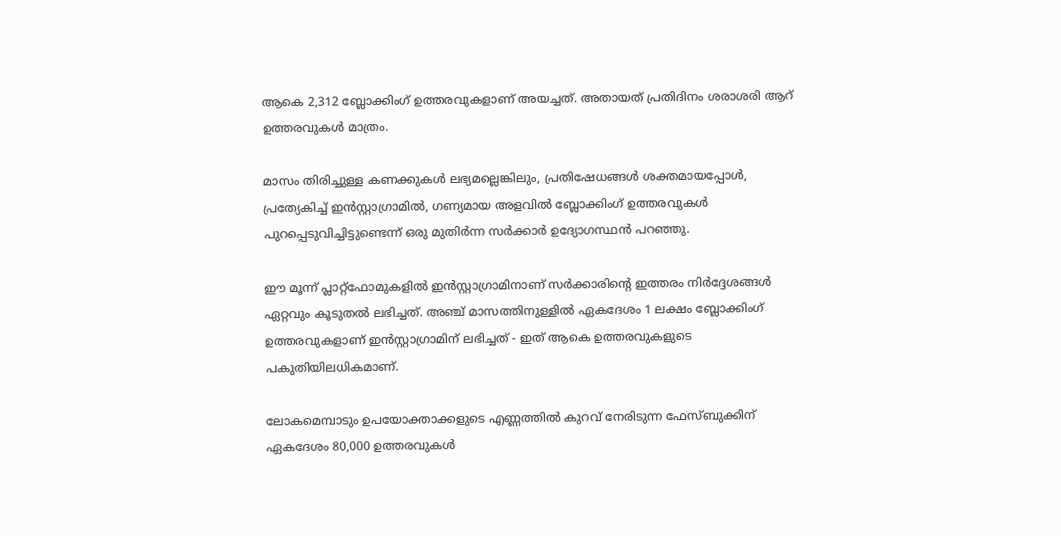ആകെ 2,312 ബ്ലോക്കിംഗ് ഉത്തരവുകളാണ് അയച്ചത്. അതായത് പ്രതിദിനം ശരാശരി ആറ് ഉത്തരവുകള്‍ മാത്രം.

മാസം തിരിച്ചുള്ള കണക്കുകള്‍ ലഭ്യമല്ലെങ്കിലും, പ്രതിഷേധങ്ങള്‍ ശക്തമായപ്പോള്‍, പ്രത്യേകിച്ച്‌ ഇൻസ്റ്റാഗ്രാമില്‍, ഗണ്യമായ അളവില്‍ ബ്ലോക്കിംഗ് ഉത്തരവുകള്‍ പുറപ്പെടുവിച്ചിട്ടുണ്ടെന്ന് ഒരു മുതിർന്ന സർക്കാർ ഉദ്യോഗസ്ഥൻ പറഞ്ഞു.

ഈ മൂന്ന് പ്ലാറ്റ്‌ഫോമുകളില്‍ ഇൻസ്റ്റാഗ്രാമിനാണ് സർക്കാരിന്റെ ഇത്തരം നിർദ്ദേശങ്ങള്‍ ഏറ്റവും കൂടുതല്‍ ലഭിച്ചത്. അഞ്ച് മാസത്തിനുള്ളില്‍ ഏകദേശം 1 ലക്ഷം ബ്ലോക്കിംഗ് ഉത്തരവുകളാണ് ഇൻസ്റ്റാഗ്രാമിന് ലഭിച്ചത് - ഇത് ആകെ ഉത്തരവുകളുടെ പകുതിയിലധികമാണ്.

ലോകമെമ്പാടും ഉപയോക്താക്കളുടെ എണ്ണത്തില്‍ കുറവ് നേരിടുന്ന ഫേസ്ബുക്കിന് ഏകദേശം 80,000 ഉത്തരവുകള്‍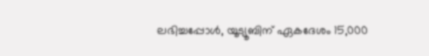ലഭിച്ചപ്പോള്‍, യൂട്യൂബിന് ഏകദേശം 15,000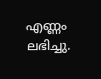എണ്ണം ലഭിച്ചു.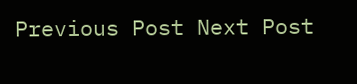Previous Post Next Post